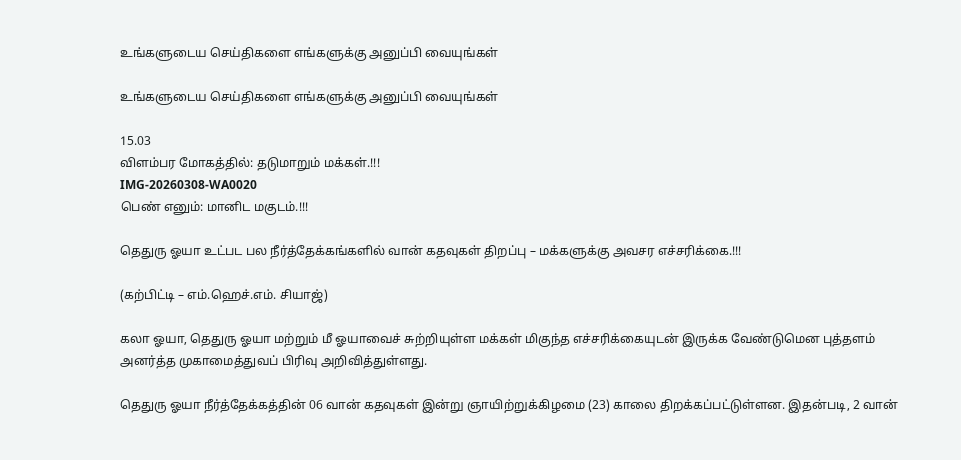உங்களுடைய செய்திகளை எங்களுக்கு அனுப்பி வையுங்கள்

உங்களுடைய செய்திகளை எங்களுக்கு அனுப்பி வையுங்கள்

15.03
விளம்பர மோகத்தில்: தடுமாறும் மக்கள்.!!!
IMG-20260308-WA0020
பெண் எனும்: மானிட மகுடம்.!!!

தெதுரு ஓயா உட்பட பல நீர்த்தேக்கங்களில் வான் கதவுகள் திறப்பு – மக்களுக்கு அவசர எச்சரிக்கை.!!!

(கற்பிட்டி – எம்.ஹெச்.எம். சியாஜ்)

கலா ஓயா, தெதுரு ஓயா மற்றும் மீ ஓயாவைச் சுற்றியுள்ள மக்கள் மிகுந்த எச்சரிக்கையுடன் இருக்க வேண்டுமென புத்தளம் அனர்த்த முகாமைத்துவப் பிரிவு அறிவித்துள்ளது.

தெதுரு ஓயா நீர்த்தேக்கத்தின் 06 வான் கதவுகள் இன்று ஞாயிற்றுக்கிழமை (23) காலை திறக்கப்பட்டுள்ளன. இதன்படி, 2 வான்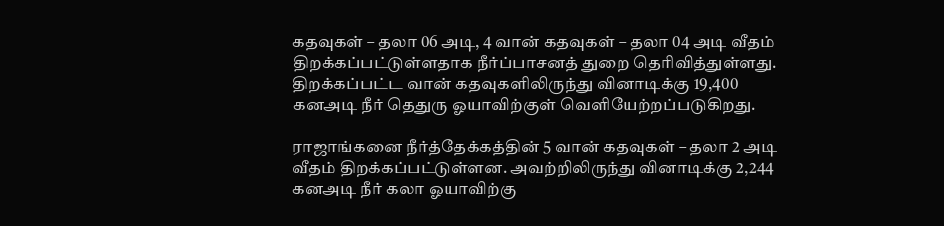கதவுகள் – தலா 06 அடி, 4 வான் கதவுகள் – தலா 04 அடி வீதம் திறக்கப்பட்டுள்ளதாக நீர்ப்பாசனத் துறை தெரிவித்துள்ளது. திறக்கப்பட்ட வான் கதவுகளிலிருந்து வினாடிக்கு 19,400 கனஅடி நீர் தெதுரு ஓயாவிற்குள் வெளியேற்றப்படுகிறது.

ராஜாங்கனை நீர்த்தேக்கத்தின் 5 வான் கதவுகள் – தலா 2 அடி வீதம் திறக்கப்பட்டுள்ளன. அவற்றிலிருந்து வினாடிக்கு 2,244 கனஅடி நீர் கலா ஓயாவிற்கு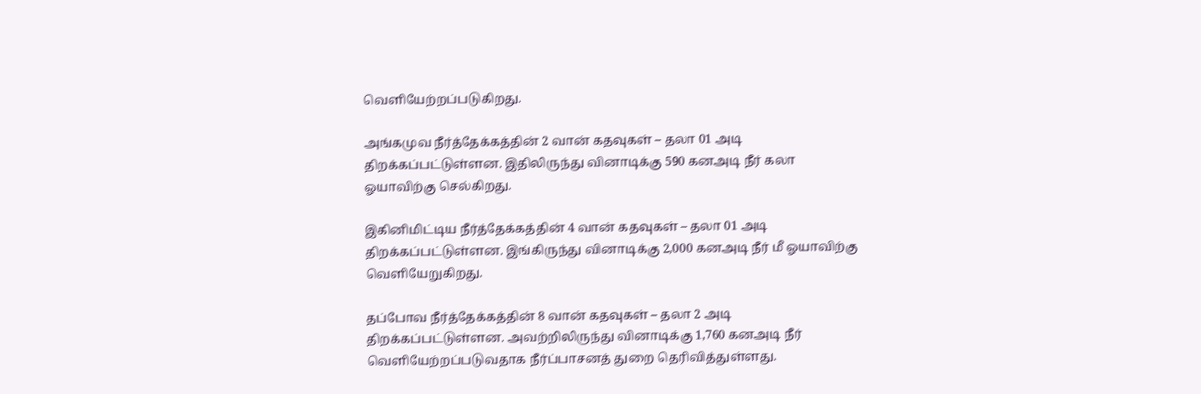வெளியேற்றப்படுகிறது.

அங்கமுவ நீர்த்தேக்கத்தின் 2 வான் கதவுகள் – தலா 01 அடி திறக்கப்பட்டுள்ளன. இதிலிருந்து வினாடிக்கு 590 கனஅடி நீர் கலா ஓயாவிற்கு செல்கிறது.

இகினிமிட்டிய நீர்த்தேக்கத்தின் 4 வான் கதவுகள் – தலா 01 அடி திறக்கப்பட்டுள்ளன. இங்கிருந்து வினாடிக்கு 2,000 கனஅடி நீர் மீ ஓயாவிற்கு வெளியேறுகிறது.

தப்போவ நீர்த்தேக்கத்தின் 8 வான் கதவுகள் – தலா 2 அடி திறக்கப்பட்டுள்ளன. அவற்றிலிருந்து வினாடிக்கு 1,760 கனஅடி நீர் வெளியேற்றப்படுவதாக நீர்ப்பாசனத் துறை தெரிவித்துள்ளது.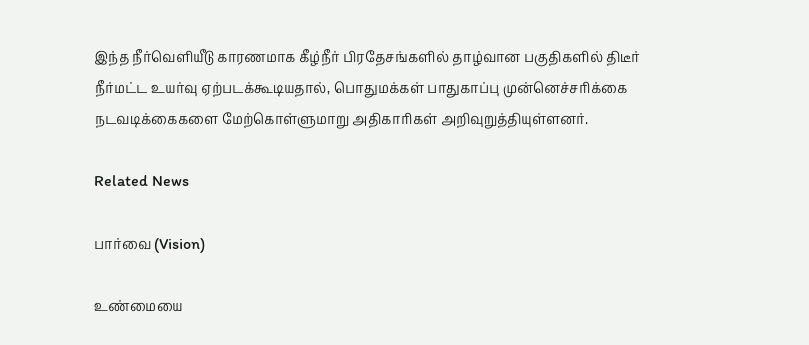இந்த நீர்வெளியீடு காரணமாக கீழ்நீர் பிரதேசங்களில் தாழ்வான பகுதிகளில் திடீர் நீர்மட்ட உயர்வு ஏற்படக்கூடியதால், பொதுமக்கள் பாதுகாப்பு முன்னெச்சரிக்கை நடவடிக்கைகளை மேற்கொள்ளுமாறு அதிகாரிகள் அறிவுறுத்தியுள்ளனர்.

Related News

பார்வை (Vision)

உண்மையை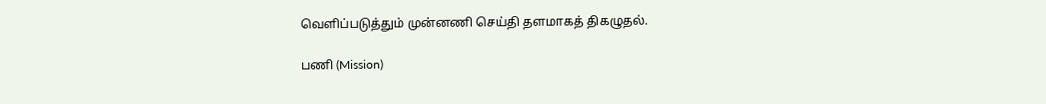வெளிப்படுத்தும் முன்னணி செய்தி தளமாகத் திகழுதல்.

பணி (Mission)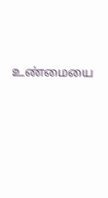உண்மையை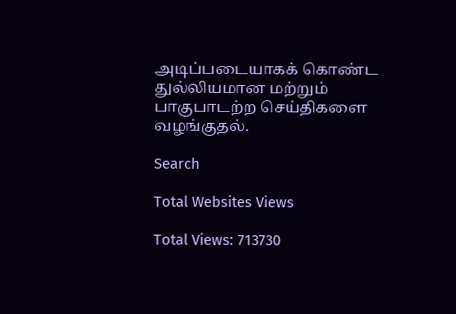அடிப்படையாகக் கொண்ட துல்லியமான மற்றும் பாகுபாடற்ற செய்திகளை வழங்குதல்.

Search

Total Websites Views

Total Views: 713730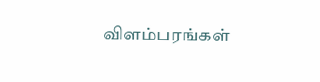விளம்பரங்கள்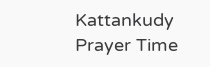Kattankudy Prayer Time